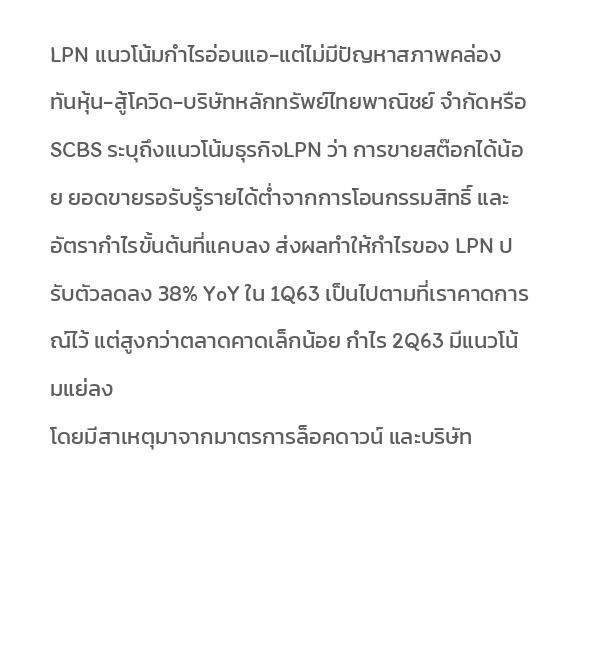LPN แนวโน้มกำไรอ่อนแอ-แต่ไม่มีปัญหาสภาพคล่อง
ทันหุ้น-สู้โควิด-บริษัทหลักทรัพย์ไทยพาณิชย์ จำกัดหรือ SCBS ระบุถึงแนวโน้มธุรกิจLPN ว่า การขายสต๊อกได้น้อย ยอดขายรอรับรู้รายได้ต่ำจากการโอนกรรมสิทธิ์ และอัตรากำไรขั้นต้นที่แคบลง ส่งผลทำให้กำไรของ LPN ปรับตัวลดลง 38% YoY ใน 1Q63 เป็นไปตามที่เราคาดการณ์ไว้ แต่สูงกว่าตลาดคาดเล็กน้อย กำไร 2Q63 มีแนวโน้มแย่ลง
โดยมีสาเหตุมาจากมาตรการล็อคดาวน์ และบริษัท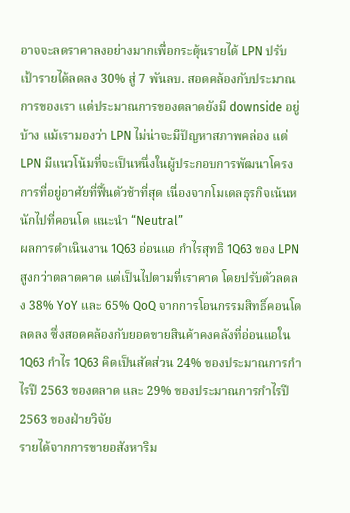อาจจะลดราคาลงอย่างมากเพื่อกระตุ้นรายได้ LPN ปรับเป้ารายได้ลดลง 30% สู่ 7 พันลบ. สอดคล้องกับประมาณการของเรา แต่ประมาณการของตลาดยังมี downside อยู่บ้าง แม้เรามองว่า LPN ไม่น่าจะมีปัญหาสภาพคล่อง แต่ LPN มีแนวโน้มที่จะเป็นหนึ่งในผู้ประกอบการพัฒนาโครงการที่อยู่อาศัยที่ฟื้นตัวช้าที่สุด เนื่องจากโมเดลธุรกิจเน้นหนักไปที่คอนโด แนะนำ “Neutral”
ผลการดำเนินงาน 1Q63 อ่อนแอ กำไรสุทธิ 1Q63 ของ LPN สูงกว่าตลาดคาด แต่เป็นไปตามที่เราคาด โดยปรับตัวลดลง 38% YoY และ 65% QoQ จากการโอนกรรมสิทธิ์คอนโดลดลง ซึ่งสอดคล้องกับยอดขายสินค้าคงคลังที่อ่อนแอใน 1Q63 กำไร 1Q63 คิดเป็นสัดส่วน 24% ของประมาณการกำไรปี 2563 ของตลาด และ 29% ของประมาณการกำไรปี 2563 ของฝ่ายวิจัย
รายได้จากการขายอสังหาริม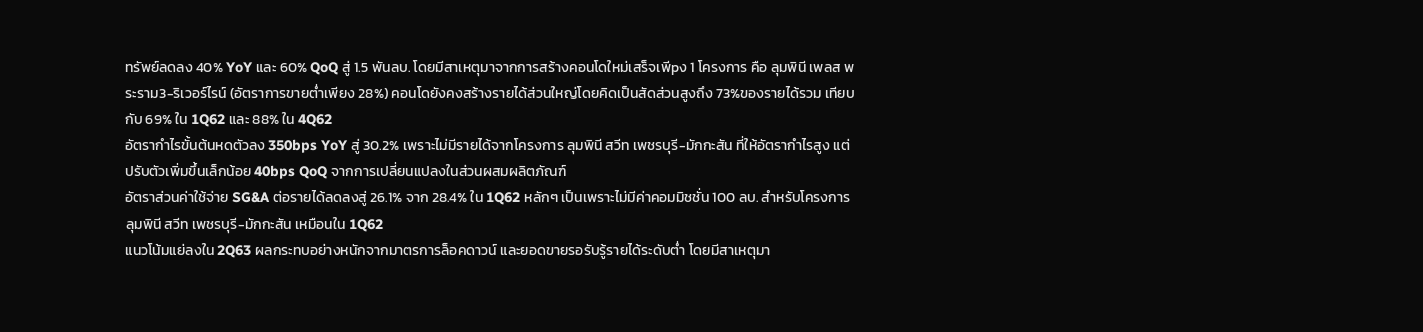ทรัพย์ลดลง 40% YoY และ 60% QoQ สู่ 1.5 พันลบ. โดยมีสาเหตุมาจากการสร้างคอนโดใหม่เสร็จเพีpง 1 โครงการ คือ ลุมพินี เพลส พระราม3-ริเวอร์ไรน์ (อัตราการขายต่ำเพียง 28%) คอนโดยังคงสร้างรายได้ส่วนใหญ่โดยคิดเป็นสัดส่วนสูงถึง 73%ของรายได้รวม เทียบกับ 69% ใน 1Q62 และ 88% ใน 4Q62
อัตรากำไรขั้นต้นหดตัวลง 350bps YoY สู่ 30.2% เพราะไม่มีรายได้จากโครงการ ลุมพินี สวีท เพชรบุรี-มักกะสัน ที่ให้อัตรากำไรสูง แต่ปรับตัวเพิ่มขึ้นเล็กน้อย 40bps QoQ จากการเปลี่ยนแปลงในส่วนผสมผลิตภัณฑ์
อัตราส่วนค่าใช้จ่าย SG&A ต่อรายได้ลดลงสู่ 26.1% จาก 28.4% ใน 1Q62 หลักๆ เป็นเพราะไม่มีค่าคอมมิชชั่น 100 ลบ. สำหรับโครงการ ลุมพินี สวีท เพชรบุรี-มักกะสัน เหมือนใน 1Q62
แนวโน้มแย่ลงใน 2Q63 ผลกระทบอย่างหนักจากมาตรการล็อคดาวน์ และยอดขายรอรับรู้รายได้ระดับต่ำ โดยมีสาเหตุมา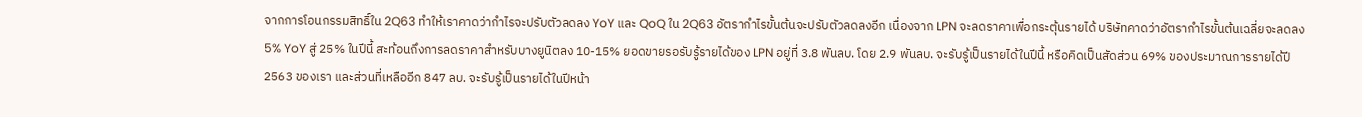จากการโอนกรรมสิทธิ์ใน 2Q63 ทำให้เราคาดว่ากำไรจะปรับตัวลดลง YoY และ QoQ ใน 2Q63 อัตรากำไรขั้นต้นจะปรับตัวลดลงอีก เนื่องจาก LPN จะลดราคาเพื่อกระตุ้นรายได้ บริษัทคาดว่าอัตรากำไรขั้นต้นเฉลี่ยจะลดลง 5% YoY สู่ 25% ในปีนี้ สะท้อนถึงการลดราคาสำหรับบางยูนิตลง 10-15% ยอดขายรอรับรู้รายได้ของ LPN อยู่ที่ 3.8 พันลบ. โดย 2.9 พันลบ. จะรับรู้เป็นรายได้ในปีนี้ หรือคิดเป็นสัดส่วน 69% ของประมาณการรายได้ปี 2563 ของเรา และส่วนที่เหลืออีก 847 ลบ. จะรับรู้เป็นรายได้ในปีหน้า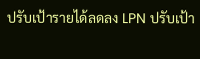ปรับเป้ารายได้ลดลง LPN ปรับเป้า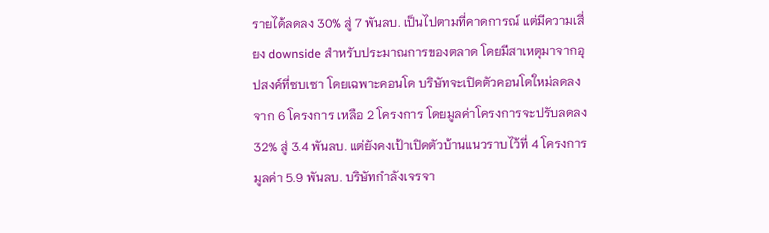รายได้ลดลง 30% สู่ 7 พันลบ. เป็นไปตามที่คาดการณ์ แต่มีความเสี่ยง downside สำหรับประมาณการของตลาด โดยมีสาเหตุมาจากอุปสงค์ที่ซบเซา โดยเฉพาะคอนโด บริษัทจะเปิดตัวคอนโดใหม่ลดลงจาก 6 โครงการ เหลือ 2 โครงการ โดยมูลค่าโครงการจะปรับลดลง 32% สู่ 3.4 พันลบ. แต่ยังคงเป้าเปิดตัวบ้านแนวราบไว้ที่ 4 โครงการ มูลค่า 5.9 พันลบ. บริษัทกำลังเจรจา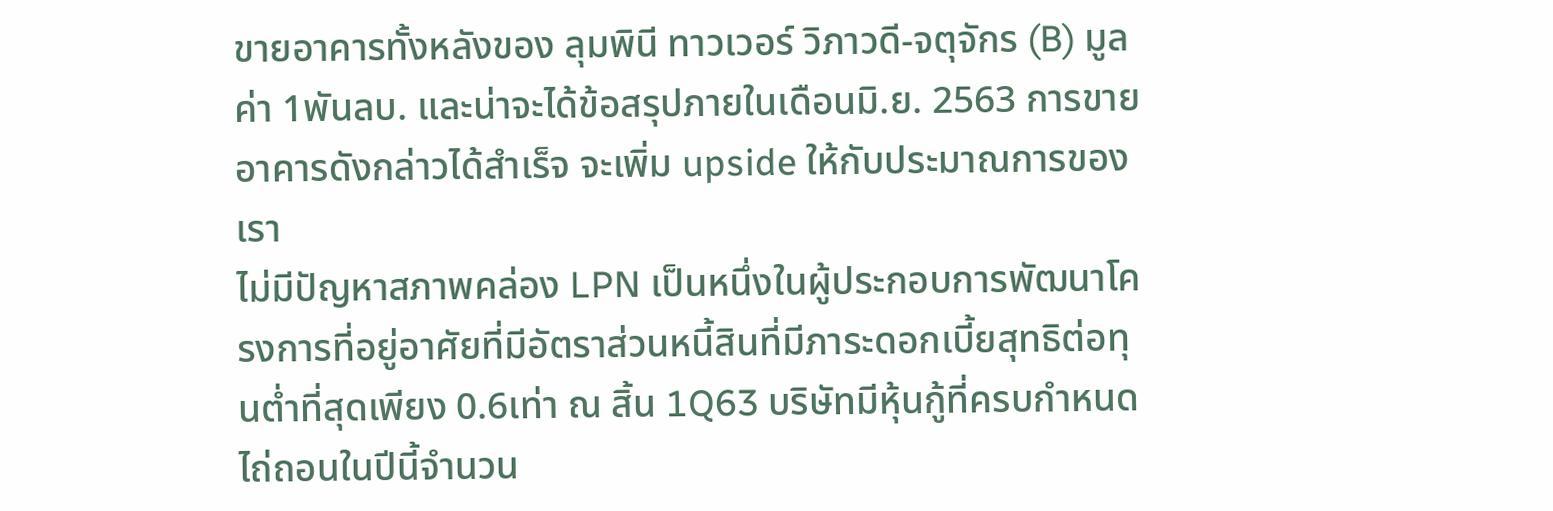ขายอาคารทั้งหลังของ ลุมพินี ทาวเวอร์ วิภาวดี-จตุจักร (B) มูลค่า 1พันลบ. และน่าจะได้ข้อสรุปภายในเดือนมิ.ย. 2563 การขายอาคารดังกล่าวได้สำเร็จ จะเพิ่ม upside ให้กับประมาณการของเรา
ไม่มีปัญหาสภาพคล่อง LPN เป็นหนึ่งในผู้ประกอบการพัฒนาโครงการที่อยู่อาศัยที่มีอัตราส่วนหนี้สินที่มีภาระดอกเบี้ยสุทธิต่อทุนต่ำที่สุดเพียง 0.6เท่า ณ สิ้น 1Q63 บริษัทมีหุ้นกู้ที่ครบกำหนดไถ่ถอนในปีนี้จำนวน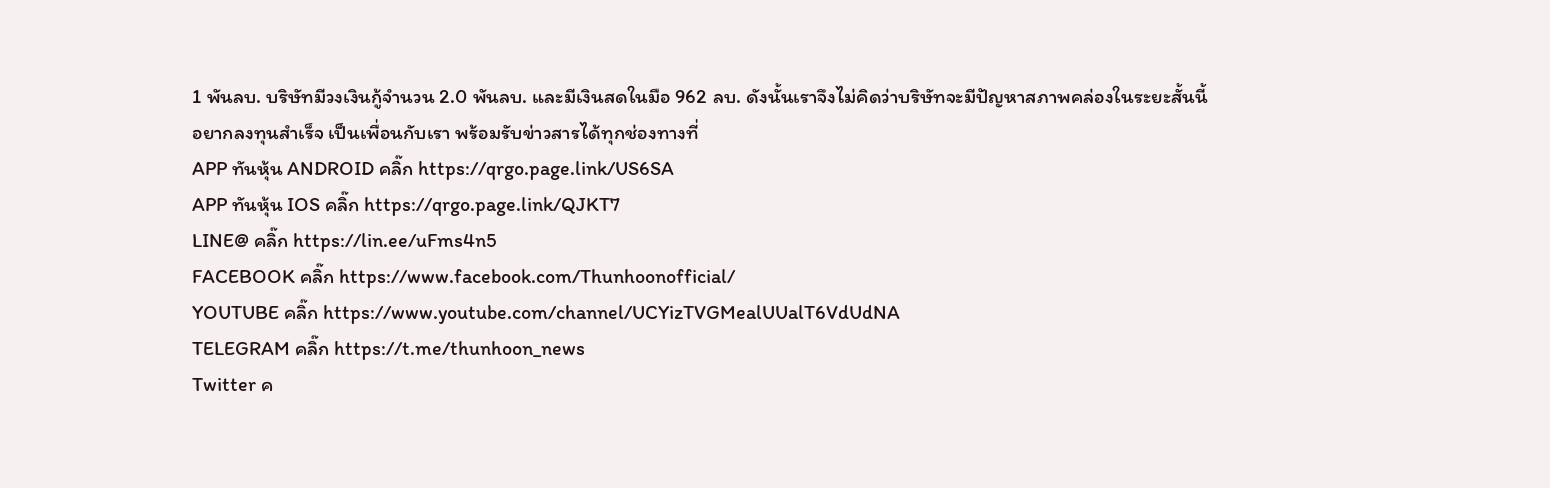1 พันลบ. บริษัทมีวงเงินกู้จำนวน 2.0 พันลบ. และมีเงินสดในมือ 962 ลบ. ดังนั้นเราจึงไม่คิดว่าบริษัทจะมีปัญหาสภาพคล่องในระยะสั้นนี้
อยากลงทุนสำเร็จ เป็นเพื่อนกับเรา พร้อมรับข่าวสารได้ทุกช่องทางที่
APP ทันหุ้น ANDROID คลิ๊ก https://qrgo.page.link/US6SA
APP ทันหุ้น IOS คลิ๊ก https://qrgo.page.link/QJKT7
LINE@ คลิ๊ก https://lin.ee/uFms4n5
FACEBOOK คลิ๊ก https://www.facebook.com/Thunhoonofficial/
YOUTUBE คลิ๊ก https://www.youtube.com/channel/UCYizTVGMealUUalT6VdUdNA
TELEGRAM คลิ๊ก https://t.me/thunhoon_news
Twitter ค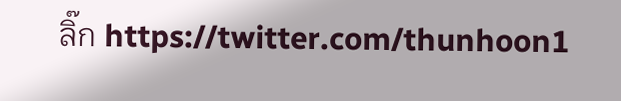ลิ๊ก https://twitter.com/thunhoon1